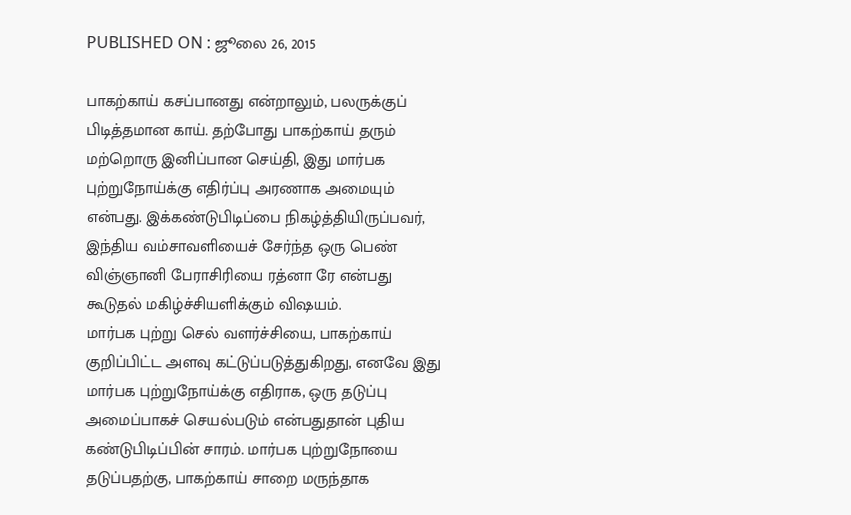PUBLISHED ON : ஜூலை 26, 2015

பாகற்காய் கசப்பானது என்றாலும், பலருக்குப் பிடித்தமான காய். தற்போது பாகற்காய் தரும் மற்றொரு இனிப்பான செய்தி, இது மார்பக புற்றுநோய்க்கு எதிர்ப்பு அரணாக அமையும் என்பது. இக்கண்டுபிடிப்பை நிகழ்த்தியிருப்பவர், இந்திய வம்சாவளியைச் சேர்ந்த ஒரு பெண் விஞ்ஞானி பேராசிரியை ரத்னா ரே என்பது கூடுதல் மகிழ்ச்சியளிக்கும் விஷயம்.
மார்பக புற்று செல் வளர்ச்சியை, பாகற்காய் குறிப்பிட்ட அளவு கட்டுப்படுத்துகிறது, எனவே இது மார்பக புற்றுநோய்க்கு எதிராக, ஒரு தடுப்பு அமைப்பாகச் செயல்படும் என்பதுதான் புதிய கண்டுபிடிப்பின் சாரம். மார்பக புற்றுநோயை தடுப்பதற்கு, பாகற்காய் சாறை மருந்தாக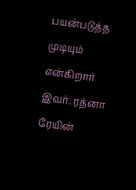பயன்படுத்த முடியும் என்கிறார் இவர். ரத்னா ரேயின்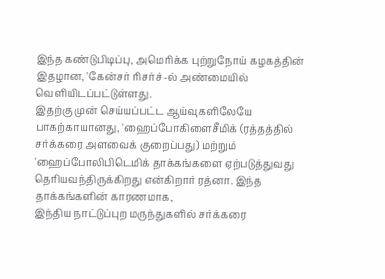இந்த கண்டுபிடிப்பு, அமெரிக்க புற்றுநோய் கழகத்தின் இதழான, 'கேன்சர் ரிசர்ச்-ல் அண்மையில் வெளியிடப்பட்டுள்ளது.
இதற்கு முன் செய்யப்பட்ட ஆய்வுகளிலேயே பாகற்காயானது, 'ஹைப்போகிளைசீமிக் (ரத்தத்தில் சர்க்கரை அளவைக் குறைப்பது) மற்றும் 'ஹைப்போலிபிடெமிக் தாக்கங்களை ஏற்படுத்துவது தெரியவந்திருக்கிறது என்கிறார் ரத்னா. இந்த தாக்கங்களின் காரணமாக,
இந்திய நாட்டுப்புற மருந்துகளில் சர்க்கரை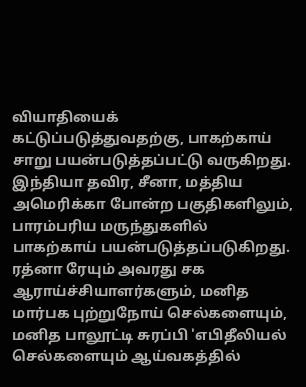வியாதியைக் கட்டுப்படுத்துவதற்கு, பாகற்காய் சாறு பயன்படுத்தப்பட்டு வருகிறது. இந்தியா தவிர, சீனா, மத்திய அமெரிக்கா போன்ற பகுதிகளிலும், பாரம்பரிய மருந்துகளில் பாகற்காய் பயன்படுத்தப்படுகிறது.
ரத்னா ரேயும் அவரது சக ஆராய்ச்சியாளர்களும், மனித மார்பக புற்றுநோய் செல்களையும், மனித பாலூட்டி சுரப்பி 'எபிதீலியல் செல்களையும் ஆய்வகத்தில்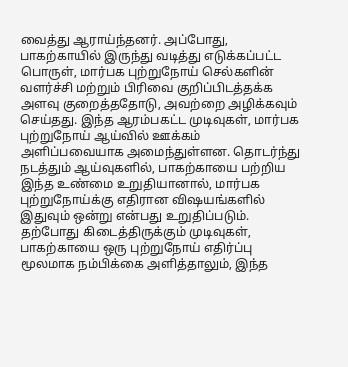வைத்து ஆராய்ந்தனர். அப்போது, பாகற்காயில் இருந்து வடித்து எடுக்கப்பட்ட பொருள், மார்பக புற்றுநோய் செல்களின் வளர்ச்சி மற்றும் பிரிவை குறிப்பிடத்தக்க அளவு குறைத்ததோடு, அவற்றை அழிக்கவும் செய்தது. இந்த ஆரம்பகட்ட முடிவுகள், மார்பக புற்றுநோய் ஆய்வில் ஊக்கம் அளிப்பவையாக அமைந்துள்ளன. தொடர்ந்து நடத்தும் ஆய்வுகளில், பாகற்காயை பற்றிய இந்த உண்மை உறுதியானால், மார்பக புற்றுநோய்க்கு எதிரான விஷயங்களில் இதுவும் ஒன்று என்பது உறுதிப்படும்.
தற்போது கிடைத்திருக்கும் முடிவுகள், பாகற்காயை ஒரு புற்றுநோய் எதிர்ப்பு மூலமாக நம்பிக்கை அளித்தாலும், இந்த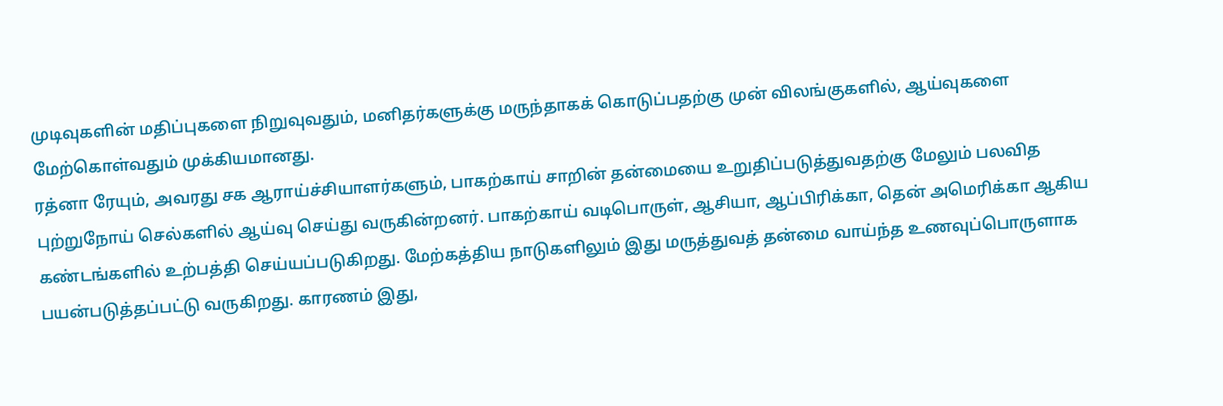முடிவுகளின் மதிப்புகளை நிறுவுவதும், மனிதர்களுக்கு மருந்தாகக் கொடுப்பதற்கு முன் விலங்குகளில், ஆய்வுகளை மேற்கொள்வதும் முக்கியமானது.
ரத்னா ரேயும், அவரது சக ஆராய்ச்சியாளர்களும், பாகற்காய் சாறின் தன்மையை உறுதிப்படுத்துவதற்கு மேலும் பலவித புற்றுநோய் செல்களில் ஆய்வு செய்து வருகின்றனர். பாகற்காய் வடிபொருள், ஆசியா, ஆப்பிரிக்கா, தென் அமெரிக்கா ஆகிய கண்டங்களில் உற்பத்தி செய்யப்படுகிறது. மேற்கத்திய நாடுகளிலும் இது மருத்துவத் தன்மை வாய்ந்த உணவுப்பொருளாக பயன்படுத்தப்பட்டு வருகிறது. காரணம் இது,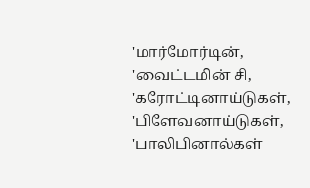'மார்மோர்டின், 'வைட்டமின் சி, 'கரோட்டினாய்டுகள், 'பிளேவனாய்டுகள், 'பாலிபினால்கள்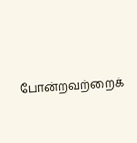போன்றவற்றைக்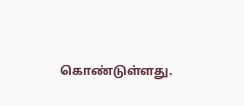கொண்டுள்ளது.